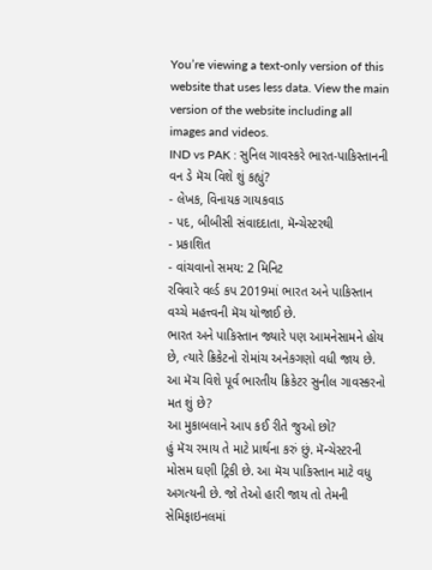You’re viewing a text-only version of this website that uses less data. View the main version of the website including all images and videos.
IND vs PAK : સુનિલ ગાવસ્કરે ભારત-પાકિસ્તાનની વન ડે મૅચ વિશે શું કહ્યું?
- લેખક, વિનાયક ગાયકવાડ
- પદ, બીબીસી સંવાદદાતા, મૅન્ચેસ્ટરથી
- પ્રકાશિત
- વાંચવાનો સમય: 2 મિનિટ
રવિવારે વર્લ્ડ કપ 2019માં ભારત અને પાકિસ્તાન વચ્ચે મહત્ત્વની મૅચ યોજાઈ છે.
ભારત અને પાકિસ્તાન જ્યારે પણ આમનેસામને હોય છે, ત્યારે ક્રિકેટનો રોમાંચ અનેકગણો વધી જાય છે.
આ મૅચ વિશે પૂર્વ ભારતીય ક્રિકેટર સુનીલ ગાવસ્કરનો મત શું છે?
આ મુકાબલાને આપ કઈ રીતે જુઓ છો?
હું મૅચ રમાય તે માટે પ્રાર્થના કરું છું. મૅન્ચેસ્ટરની મોસમ ઘણી ટ્રિકી છે. આ મૅચ પાકિસ્તાન માટે વધુ અગત્યની છે. જો તેઓ હારી જાય તો તેમની સેમિફાઇનલમાં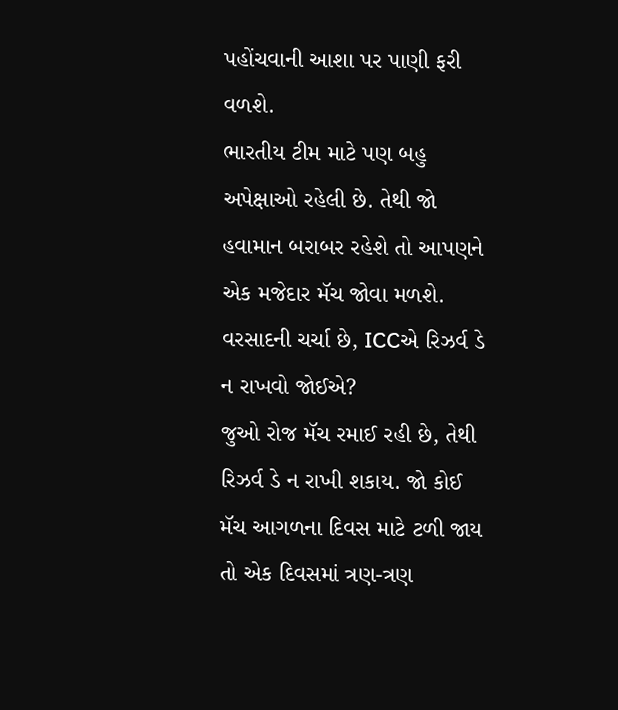પહોંચવાની આશા પર પાણી ફરી વળશે.
ભારતીય ટીમ માટે પણ બહુ અપેક્ષાઓ રહેલી છે. તેથી જો હવામાન બરાબર રહેશે તો આપણને એક મજેદાર મૅચ જોવા મળશે.
વરસાદની ચર્ચા છે, ICCએ રિઝર્વ ડે ન રાખવો જોઈએ?
જુઓ રોજ મૅચ રમાઈ રહી છે, તેથી રિઝર્વ ડે ન રાખી શકાય. જો કોઈ મૅચ આગળના દિવસ માટે ટળી જાય તો એક દિવસમાં ત્રણ-ત્રણ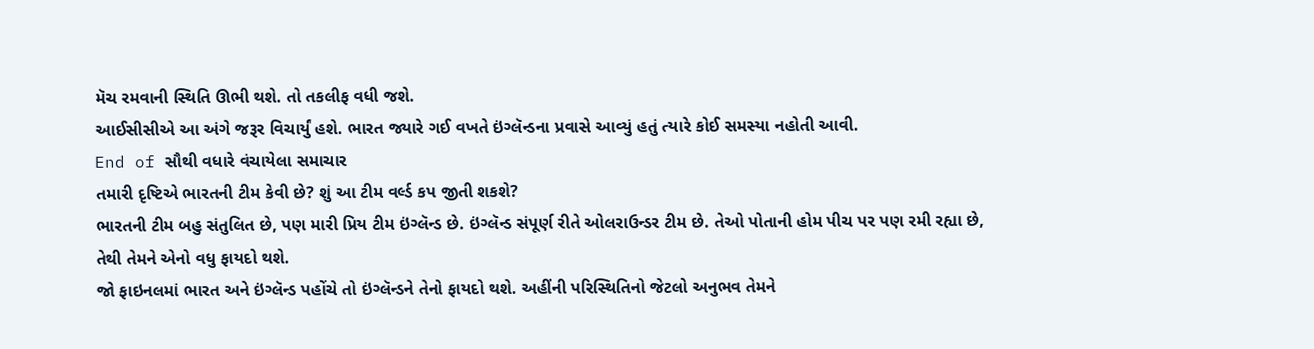મૅચ રમવાની સ્થિતિ ઊભી થશે. તો તકલીફ વધી જશે.
આઈસીસીએ આ અંગે જરૂર વિચાર્યું હશે. ભારત જ્યારે ગઈ વખતે ઇંગ્લૅન્ડના પ્રવાસે આવ્યું હતું ત્યારે કોઈ સમસ્યા નહોતી આવી.
End of સૌથી વધારે વંચાયેલા સમાચાર
તમારી દૃષ્ટિએ ભારતની ટીમ કેવી છે? શું આ ટીમ વર્લ્ડ કપ જીતી શકશે?
ભારતની ટીમ બહુ સંતુલિત છે, પણ મારી પ્રિય ટીમ ઇંગ્લૅન્ડ છે. ઇંગ્લૅન્ડ સંપૂર્ણ રીતે ઓલરાઉન્ડર ટીમ છે. તેઓ પોતાની હોમ પીચ પર પણ રમી રહ્યા છે, તેથી તેમને એનો વધુ ફાયદો થશે.
જો ફાઇનલમાં ભારત અને ઇંગ્લૅન્ડ પહોંચે તો ઇંગ્લૅન્ડને તેનો ફાયદો થશે. અહીંની પરિસ્થિતિનો જેટલો અનુભવ તેમને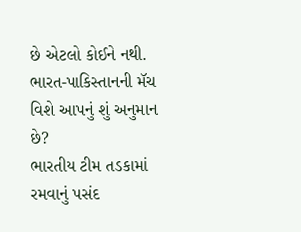છે એટલો કોઈને નથી.
ભારત-પાકિસ્તાનની મૅચ વિશે આપનું શું અનુમાન છે?
ભારતીય ટીમ તડકામાં રમવાનું પસંદ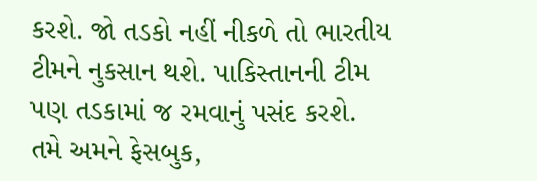કરશે. જો તડકો નહીં નીકળે તો ભારતીય ટીમને નુકસાન થશે. પાકિસ્તાનની ટીમ પણ તડકામાં જ રમવાનું પસંદ કરશે.
તમે અમને ફેસબુક,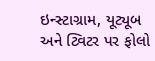ઇન્સ્ટાગ્રામ, યૂટ્યૂબ અને ટ્વિટર પર ફોલો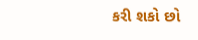કરી શકો છો